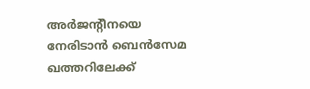അര്‍ജന്‍റീനയെ നേരിടാന്‍ ബെന്‍സേമ ഖത്തറിലേക്ക്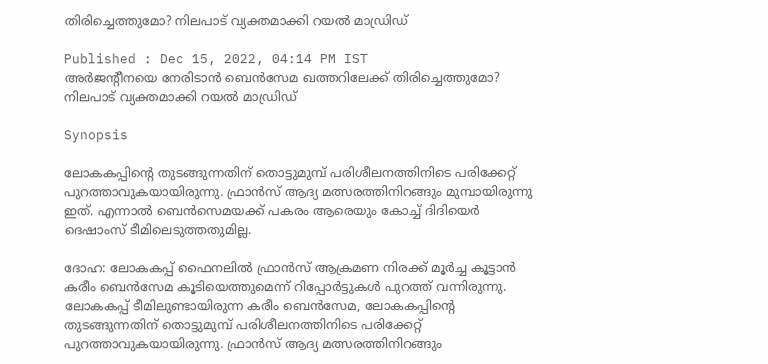തിരിച്ചെത്തുമോ? നിലപാട് വ്യക്തമാക്കി റയല്‍ മാഡ്രിഡ്

Published : Dec 15, 2022, 04:14 PM IST
അര്‍ജന്‍റീനയെ നേരിടാന്‍ ബെന്‍സേമ ഖത്തറിലേക്ക് തിരിച്ചെത്തുമോ? നിലപാട് വ്യക്തമാക്കി റയല്‍ മാഡ്രിഡ്

Synopsis

ലോകകപ്പിന്‍റെ തുടങ്ങുന്നതിന് തൊട്ടുമുമ്പ് പരിശീലനത്തിനിടെ പരിക്കേറ്റ് പുറത്താവുകയായിരുന്നു. ഫ്രാന്‍സ് ആദ്യ മത്സരത്തിനിറങ്ങും മുമ്പായിരുന്നു ഇത്. എന്നാല്‍ ബെന്‍സെമയക്ക് പകരം ആരെയും കോച്ച് ദിദിയെര്‍ ദെഷാംസ് ടീമിലെടുത്തതുമില്ല.

ദോഹ: ലോകകപ്പ് ഫൈനലില്‍ ഫ്രാന്‍സ് ആക്രമണ നിരക്ക് മൂര്‍ച്ച കൂട്ടാന്‍ കരീം ബെന്‍സേമ കൂടിയെത്തുമെന്ന് റിപ്പോര്‍ട്ടുകള്‍ പുറത്ത് വന്നിരുന്നു. ലോകകപ്പ് ടീമിലുണ്ടായിരുന്ന കരീം ബെന്‍സേമ, ലോകകപ്പിന്‍റെ തുടങ്ങുന്നതിന് തൊട്ടുമുമ്പ് പരിശീലനത്തിനിടെ പരിക്കേറ്റ് പുറത്താവുകയായിരുന്നു. ഫ്രാന്‍സ് ആദ്യ മത്സരത്തിനിറങ്ങും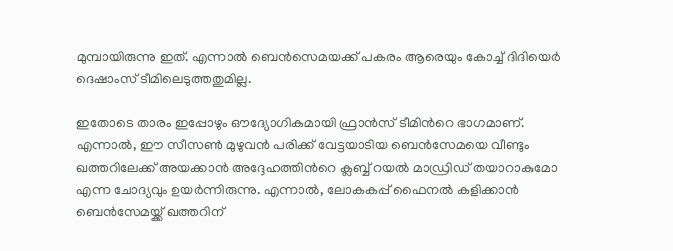മുമ്പായിരുന്നു ഇത്. എന്നാല്‍ ബെന്‍സെമയക്ക് പകരം ആരെയും കോച്ച് ദിദിയെര്‍ ദെഷാംസ് ടീമിലെടുത്തതുമില്ല.

ഇതോടെ താരം ഇപ്പോഴും ഔദ്യോഗികമായി ഫ്രാന്‍സ് ടീമിന്‍റെ ഭാഗമാണ്. എന്നാല്‍, ഈ സീസണ്‍ മുഴുവന്‍ പരിക്ക് വേട്ടയാടിയ ബെന്‍സേമയെ വീണ്ടും ഖത്തറിലേക്ക് അയക്കാന്‍ അദ്ദേഹത്തിന്‍റെ ക്ലബ്ബ് റയല്‍ മാഡ്രിഡ് തയാറാകുമോ എന്ന ചോദ്യവും ഉയര്‍ന്നിരുന്നു. എന്നാല്‍, ലോകകപ്പ് ഫൈനല്‍ കളിക്കാന്‍ ബെന്‍സേമയ്ക്ക് ഖത്തറിന്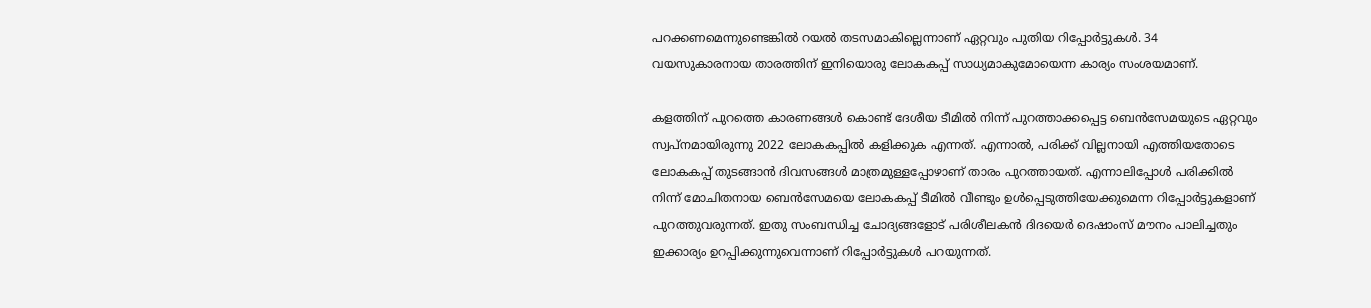പറക്കണമെന്നുണ്ടെങ്കില്‍ റയല്‍ തടസമാകില്ലെന്നാണ് ഏറ്റവും പുതിയ റിപ്പോര്‍ട്ടുകള്‍. 34 വയസുകാരനായ താരത്തിന് ഇനിയൊരു ലോകകപ്പ് സാധ്യമാകുമോയെന്ന കാര്യം സംശയമാണ്.

കളത്തിന് പുറത്തെ കാരണങ്ങള്‍ കൊണ്ട് ദേശീയ ടീമില്‍ നിന്ന് പുറത്താക്കപ്പെട്ട ബെന്‍സേമയുടെ ഏറ്റവും സ്വപ്നമായിരുന്നു 2022 ലോകകപ്പില്‍ കളിക്കുക എന്നത്. എന്നാല്‍, പരിക്ക് വില്ലനായി എത്തിയതോടെ ലോകകപ്പ് തുടങ്ങാന്‍ ദിവസങ്ങള്‍ മാത്രമുള്ളപ്പോഴാണ് താരം പുറത്തായത്. എന്നാലിപ്പോള്‍ പരിക്കില്‍ നിന്ന് മോചിതനായ ബെന്‍സേമയെ ലോകകപ്പ് ടീമില്‍ വീണ്ടും ഉള്‍പ്പെടുത്തിയേക്കുമെന്ന റിപ്പോര്‍ട്ടുകളാണ് പുറത്തുവരുന്നത്. ഇതു സംബന്ധിച്ച ചോദ്യങ്ങളോട് പരിശീലകന്‍ ദിദയെര്‍ ദെഷാംസ് മൗനം പാലിച്ചതും ഇക്കാര്യം ഉറപ്പിക്കുന്നുവെന്നാണ് റിപ്പോര്‍ട്ടുകള്‍ പറയുന്നത്.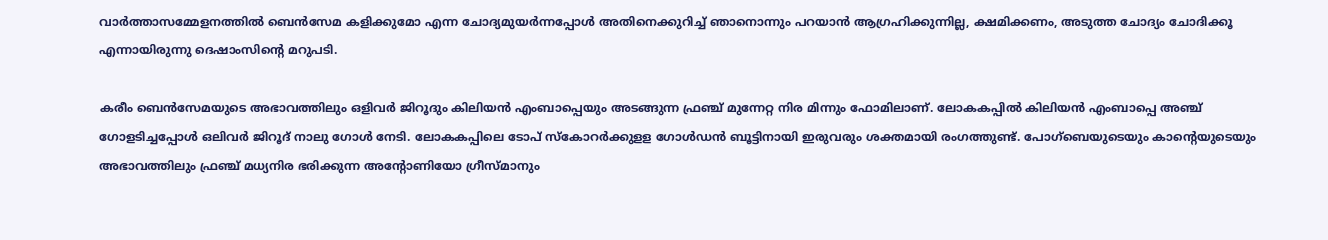വാര്‍ത്താസമ്മേളനത്തില്‍ ബെന്‍സേമ കളിക്കുമോ എന്ന ചോദ്യമുയര്‍ന്നപ്പോള്‍ അതിനെക്കുറിച്ച് ഞാനൊന്നും പറയാന്‍ ആഗ്രഹിക്കുന്നില്ല, ക്ഷമിക്കണം, അടുത്ത ചോദ്യം ചോദിക്കൂ എന്നായിരുന്നു ദെഷാംസിന്‍റെ മറുപടി.

കരീം ബെന്‍സേമയുടെ അഭാവത്തിലും ഒളിവര്‍ ജിറൂദും കിലിയന്‍ എംബാപ്പെയും അടങ്ങുന്ന ഫ്രഞ്ച് മുന്നേറ്റ നിര മിന്നും ഫോമിലാണ്. ലോകകപ്പില്‍ കിലിയന്‍ എംബാപ്പെ അഞ്ച് ഗോളടിച്ചപ്പോള്‍ ഒലിവര്‍ ജിറൂദ് നാലു ഗോള്‍ നേടി. ലോകകപ്പിലെ ടോപ് സ്കോറര്‍ക്കുളള ഗോള്‍ഡന്‍ ബൂട്ടിനായി ഇരുവരും ശക്തമായി രംഗത്തുണ്ട്. പോഗ്ബെയുടെയും കാന്‍റെയുടെയും അഭാവത്തിലും ഫ്രഞ്ച് മധ്യനിര ഭരിക്കുന്ന അന്‍റോണിയോ ഗ്രീസ്മാനും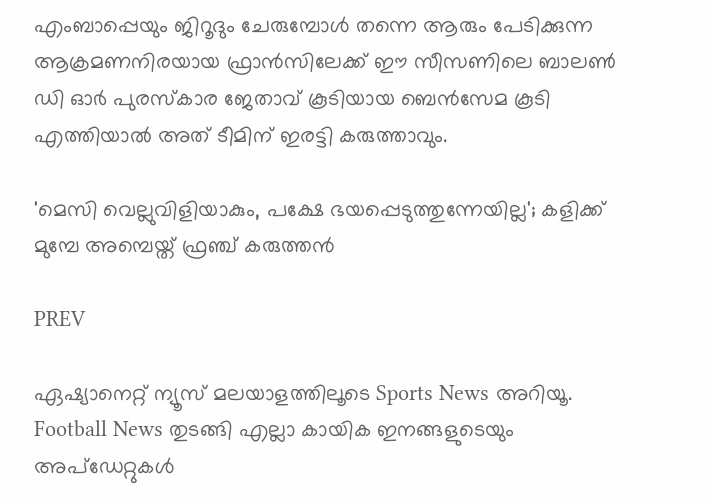എംബാപ്പെയും ജിറൂദും ചേരുമ്പോള്‍ തന്നെ ആരും പേടിക്കുന്ന ആക്രമണനിരയായ ഫ്രാന്‍സിലേക്ക് ഈ സീസണിലെ ബാലണ്‍ ഡി ഓര്‍ പുരസ്കാര ജേതാവ് കൂടിയായ ബെന്‍സേമ കൂടി എത്തിയാല്‍ അത് ടീമിന് ഇരട്ടി കരുത്താവും.

'മെസി വെല്ലുവിളിയാകും, പക്ഷേ ഭയപ്പെടുത്തുന്നേയില്ല'; കളിക്ക് മുമ്പേ അമ്പെയ്ത് ഫ്രഞ്ച് കരുത്തന്‍

PREV

ഏഷ്യാനെറ്റ് ന്യൂസ് മലയാളത്തിലൂടെ Sports News അറിയൂ.  Football News തുടങ്ങി എല്ലാ കായിക ഇനങ്ങളുടെയും അപ്‌ഡേറ്റുകൾ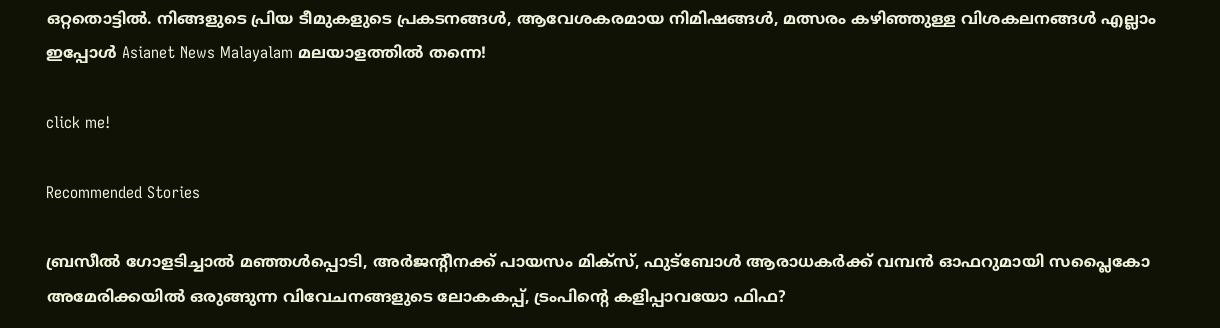ഒറ്റതൊട്ടിൽ. നിങ്ങളുടെ പ്രിയ ടീമുകളുടെ പ്രകടനങ്ങൾ, ആവേശകരമായ നിമിഷങ്ങൾ, മത്സരം കഴിഞ്ഞുള്ള വിശകലനങ്ങൾ എല്ലാം ഇപ്പോൾ Asianet News Malayalam മലയാളത്തിൽ തന്നെ!

click me!

Recommended Stories

ബ്രസീൽ ഗോളടിച്ചാൽ മഞ്ഞൾപ്പൊടി, അർജന്‍റീനക്ക് പായസം മിക്സ്, ഫുട്ബോൾ ആരാധകർക്ക് വമ്പൻ ഓഫറുമായി സപ്ലൈകോ
അമേരിക്കയില്‍ ഒരുങ്ങുന്ന വിവേചനങ്ങളുടെ ലോകകപ്പ്, ട്രംപിന്റെ കളിപ്പാവയോ ഫിഫ?